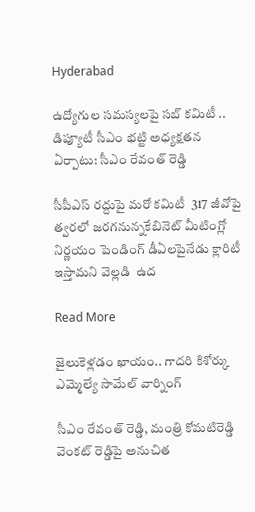Hyderabad

ఉద్యోగుల సమస్యలపై సబ్ కమిటీ .. డిప్యూటీ సీఎం భట్టి అధ్యక్షతన ఏర్పాటు: సీఎం రేవంత్ రెడ్డి

సీపీఎస్ రద్దుపై మరో కమిటీ  317 జీవోపై త్వరలో జరగనున్నకేబినెట్ మీటింగ్లో నిర్ణయం పెండింగ్ డీఏలపైనేడు క్లారిటీ ఇస్తామని వెల్లడి  ఉద

Read More

జైలుకెళ్లడం ఖాయం.. గాదరి కిశోర్కు ఎమ్మెల్యే సామేల్ వార్నింగ్

సీఎం రేవంత్ రెడ్డి, మంత్రి కోమటిరెడ్డి వెంకట్ రెడ్డిపై అనుచిత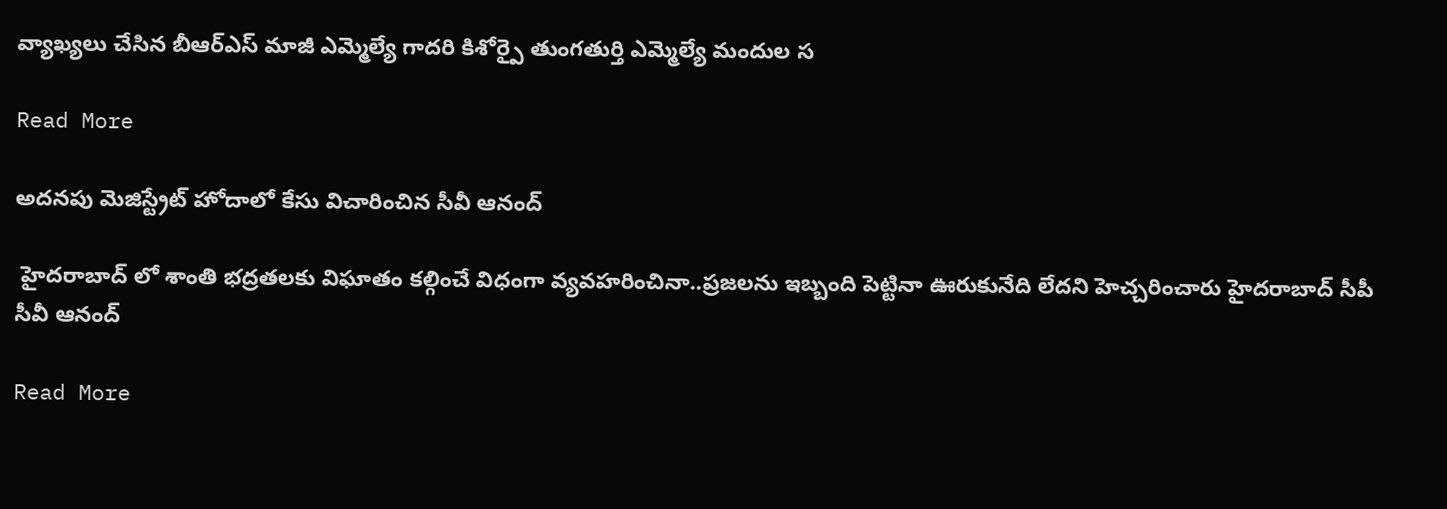వ్యాఖ్యలు చేసిన బీఆర్ఎస్ మాజీ ఎమ్మెల్యే గాదరి కిశోర్పై తుంగతుర్తి ఎమ్మెల్యే మందుల స

Read More

అదనపు మెజిస్ట్రేట్ హోదాలో కేసు విచారించిన సీవీ ఆనంద్

 హైదరాబాద్ లో శాంతి భద్రతలకు విఘాతం కల్గించే విధంగా వ్యవహరించినా..ప్రజలను ఇబ్బంది పెట్టినా ఊరుకునేది లేదని హెచ్చరించారు హైదరాబాద్ సీపీ సీవీ ఆనంద్

Read More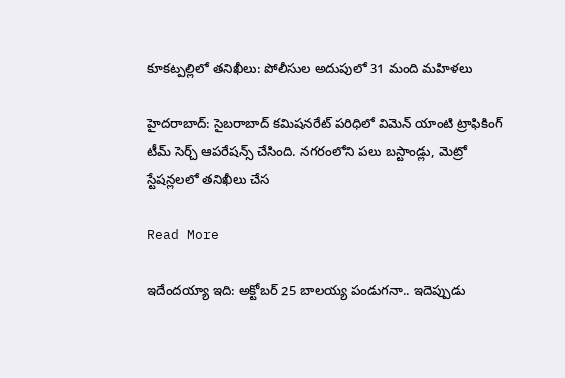కూకట్పల్లిలో తనిఖీలు: పోలీసుల అదుపులో 31 మంది మహిళలు

హైదరాబాద్: సైబరాబాద్ కమిషనరేట్ పరిధిలో విమెన్ యాంటి ట్రాఫికింగ్ టీమ్ సెర్చ్ ఆపరేషన్స్ చేసింది. నగరంలోని పలు బస్టాండ్లు, మెట్రో స్టేషన్లలలో తనిఖీలు చేస

Read More

ఇదేందయ్యా ఇది: అక్టోబర్ 25 బాలయ్య పండుగనా.. ఇదెప్పుడు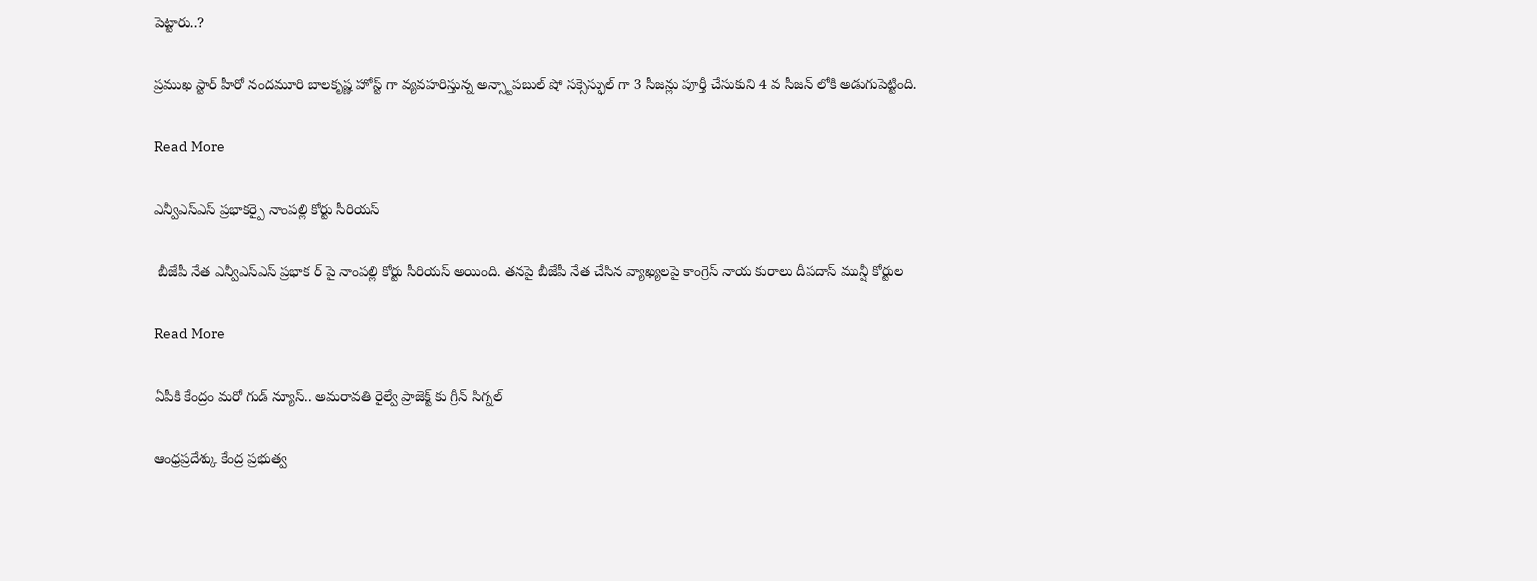పెట్టారు..?

ప్రముఖ స్టార్ హీరో నందమూరి బాలకృష్ణ హోస్ట్ గా వ్యవహరిస్తున్న అన్స్టాపబుల్ షో సక్సెస్ఫుల్ గా 3 సీజన్లు పూర్తీ చేసుకుని 4 వ సీజన్ లోకి అడుగుపెట్టింది.

Read More

ఎన్వీఎస్ఎస్ ప్రభాకర్పై నాంపల్లి కోర్టు సీరియస్

 బీజేపీ నేత ఎన్వీఎస్ఎస్ ప్రభాక ర్ పై నాంపల్లి కోర్టు సీరియస్ అయింది. తనపై బీజేపీ నేత చేసిన వ్యాఖ్యలపై కాంగ్రెస్ నాయ కురాలు దీపదాస్ మున్షీ కోర్టుల

Read More

ఏపీకి కేంద్రం మరో గుడ్ న్యూస్.. అమరావతి రైల్వే ప్రాజెక్ట్ కు గ్రీన్ సిగ్నల్

ఆంధ్రప్రదేశ్కు కేంద్ర ప్రభుత్వ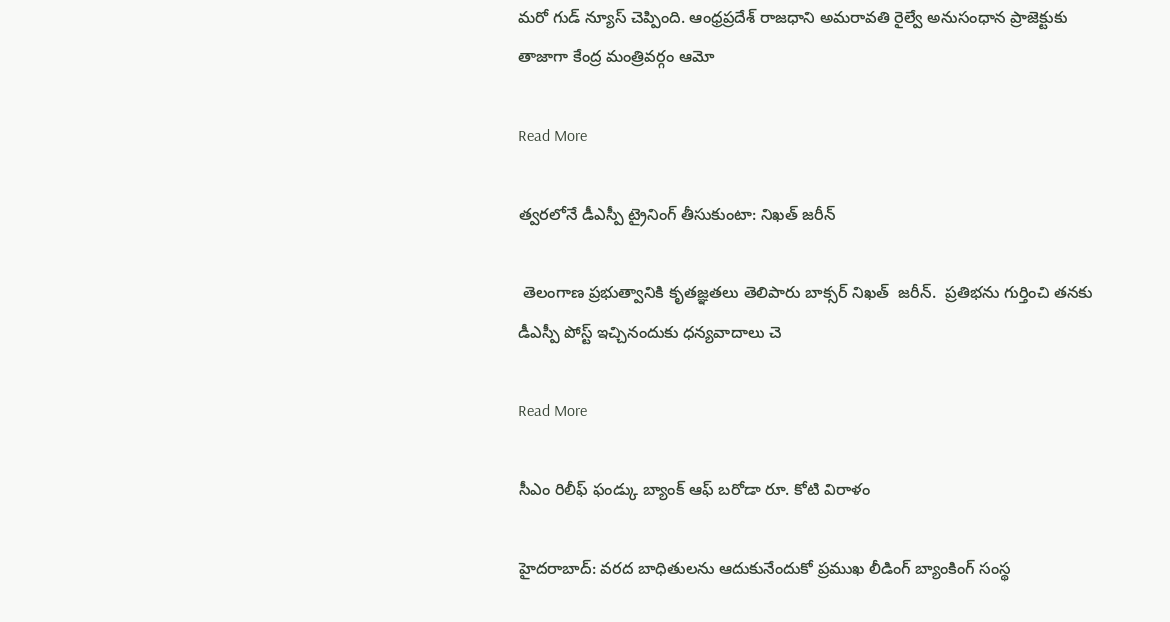మరో గుడ్ న్యూస్ చెప్పింది. ఆంధ్రప్రదేశ్ రాజధాని అమరావతి రైల్వే అనుసంధాన ప్రాజెక్టుకు తాజాగా కేంద్ర మంత్రివర్గం ఆమో

Read More

త్వరలోనే డీఎస్పీ ట్రైనింగ్ తీసుకుంటా: నిఖత్ జరీన్

 తెలంగాణ ప్రభుత్వానికి కృతజ్ఞతలు తెలిపారు బాక్సర్ నిఖత్  జరీన్.  ప్రతిభను గుర్తించి తనకు  డీఎస్పీ పోస్ట్ ఇచ్చినందుకు ధన్యవాదాలు చె

Read More

సీఎం రిలీఫ్ ఫండ్కు బ్యాంక్ ఆఫ్ బరోడా రూ. కోటి విరాళం

హైదరాబాద్: వరద బాధితులను ఆదుకునేందుకో ప్రముఖ లీడింగ్ బ్యాంకింగ్ సంస్థ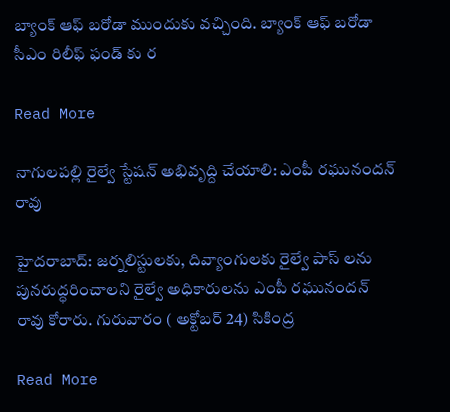బ్యాంక్ ఆఫ్ బరోడా ముందుకు వచ్చింది. బ్యాంక్ ఆఫ్ బరోడా సీఎం రిలీఫ్ ఫండ్ కు ర

Read More

నాగులపల్లి రైల్వే స్టేషన్ అభివృద్ది చేయాలి: ఎంపీ రఘునందన్ రావు

హైదరాబాద్: జర్నలిస్టులకు, దివ్యాంగులకు రైల్వే పాస్ లను పునరుద్ధరించాలని రైల్వే అధికారులను ఎంపీ రఘునందన్ రావు కోరారు. గురువారం ( అక్టోబర్ 24) సికింద్ర

Read More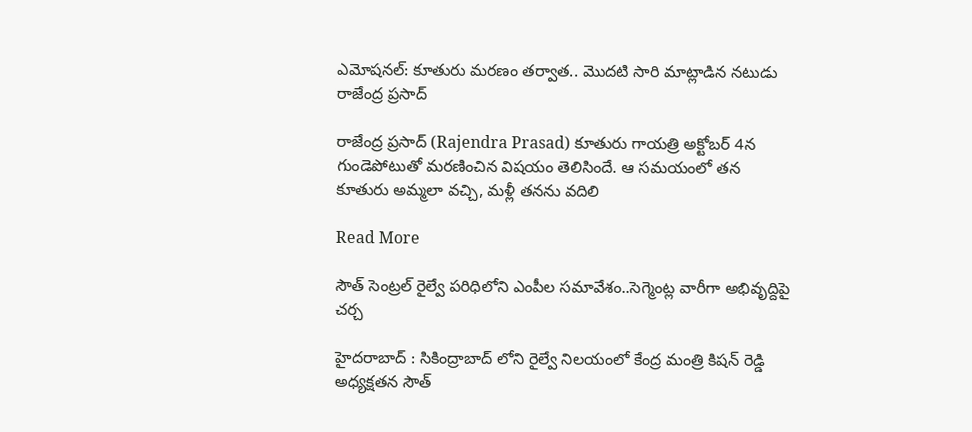ఎమోషనల్: కూతురు మరణం తర్వాత.. మొదటి సారి మాట్లాడిన నటుడు రాజేంద్ర ప్రసాద్

రాజేంద్ర ప్రసాద్ (Rajendra Prasad) కూతురు గాయత్రి అక్టోబర్ 4న గుండెపోటుతో మరణించిన విషయం తెలిసిందే. ఆ సమయంలో తన కూతురు అమ్మలా వచ్చి, మళ్లీ తనను వదిలి

Read More

సౌత్ సెంట్రల్ రైల్వే పరిధిలోని ఎంపీల సమావేశం..సెగ్మెంట్ల వారీగా అభివృద్దిపై చర్చ

హైదరాబాద్ : సికింద్రాబాద్ లోని రైల్వే నిలయంలో కేంద్ర మంత్రి కిషన్ రెడ్డి అధ్యక్షతన సౌత్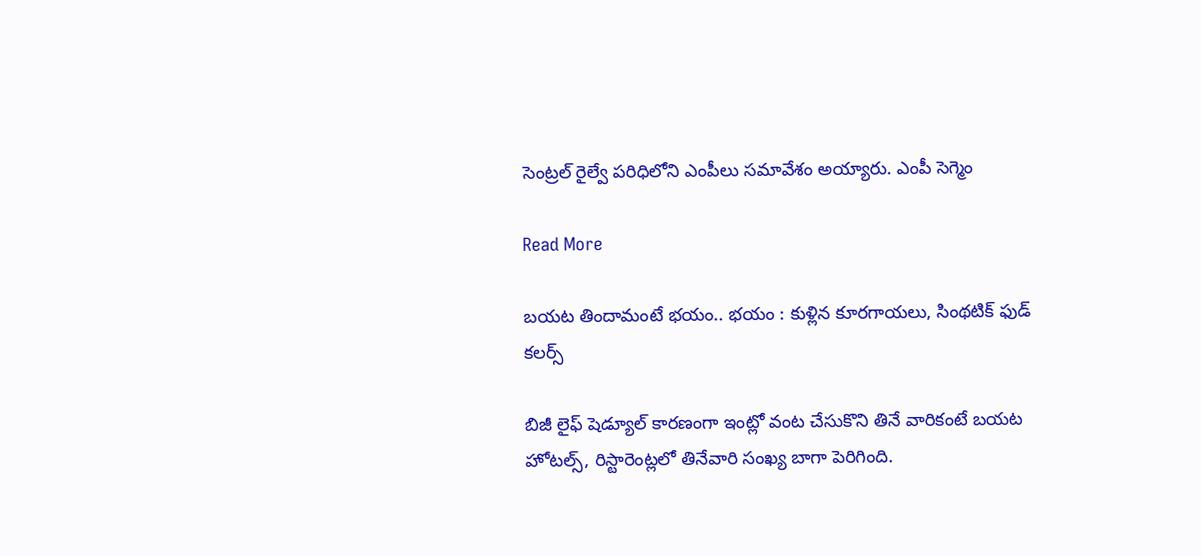సెంట్రల్ రైల్వే పరిధిలోని ఎంపీలు సమావేశం అయ్యారు. ఎంపీ సెగ్మెం

Read More

బయట తిందామంటే భయం.. భయం : కుళ్లిన కూరగాయలు, సింథటిక్ ఫుడ్ కలర్స్

బిజీ లైఫ్ షెడ్యూల్ కారణంగా ఇంట్లో వంట చేసుకొని తినే వారికంటే బయట హోటల్స్, రిస్టారెంట్లలో తినేవారి సంఖ్య బాగా పెరిగింది.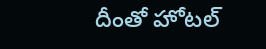దీంతో హోటల్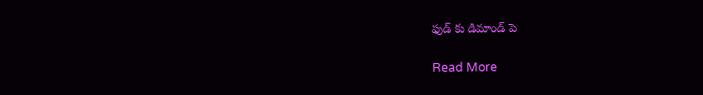ఫుడ్ కు డిమాండ్ పె

Read More